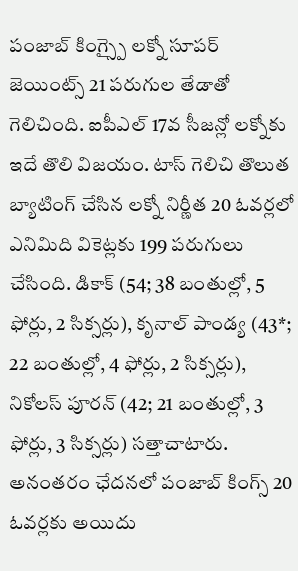పంజాబ్ కింగ్స్పై లక్నో సూపర్ జెయింట్స్ 21 పరుగుల తేడాతో గెలిచింది. ఐపీఎల్ 17వ సీజన్లో లక్నోకు ఇదే తొలి విజయం. టాస్ గెలిచి తొలుత బ్యాటింగ్ చేసిన లక్నో నిర్ణీత 20 ఓవర్లలో ఎనిమిది వికెట్లకు 199 పరుగులు చేసింది. డికాక్ (54; 38 బంతుల్లో, 5 ఫోర్లు, 2 సిక్సర్లు), కృనాల్ పాండ్య (43*; 22 బంతుల్లో, 4 ఫోర్లు, 2 సిక్సర్లు), నికోలస్ పూరన్ (42; 21 బంతుల్లో, 3 ఫోర్లు, 3 సిక్సర్లు) సత్తాచాటారు.
అనంతరం ఛేదనలో పంజాబ్ కింగ్స్ 20 ఓవర్లకు అయిదు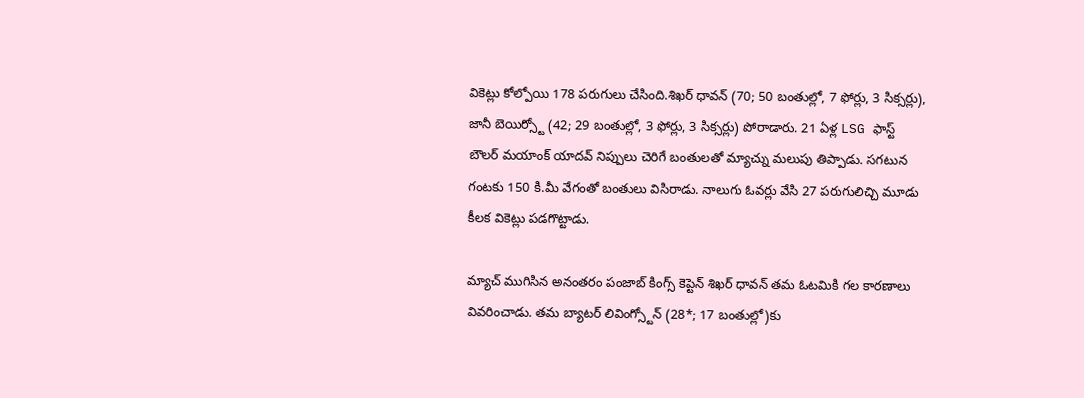వికెట్లు కోల్పోయి 178 పరుగులు చేసింది.శిఖర్ ధావన్ (70; 50 బంతుల్లో, 7 ఫోర్లు, 3 సిక్సర్లు), జానీ బెయిర్స్టో (42; 29 బంతుల్లో, 3 ఫోర్లు, 3 సిక్సర్లు) పోరాడారు. 21 ఏళ్ల LSG ఫాస్ట్ బౌలర్ మయాంక్ యాదవ్ నిప్పులు చెరిగే బంతులతో మ్యాచ్ను మలుపు తిప్పాడు. సగటున గంటకు 150 కి.మీ వేగంతో బంతులు విసిరాడు. నాలుగు ఓవర్లు వేసి 27 పరుగులిచ్చి మూడు కీలక వికెట్లు పడగొట్టాడు.

మ్యాచ్ ముగిసిన అనంతరం పంజాబ్ కింగ్స్ కెప్టెన్ శిఖర్ ధావన్ తమ ఓటమికి గల కారణాలు వివరించాడు. తమ బ్యాటర్ లివింగ్స్టోన్ (28*; 17 బంతుల్లో)కు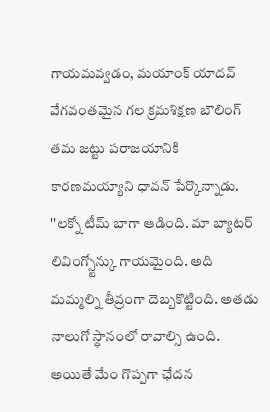గాయమవ్వడం, మయాంక్ యాదవ్ వేగవంతమైన గల క్రమశిక్షణ బౌలింగ్ తమ జట్టు పరాజయానికి కారణమయ్యాని ధావన్ పేర్కొన్నాడు.
''లక్నో టీమ్ బాగా ఆడింది. మా బ్యాటర్ లివింగ్స్టోన్కు గాయమైంది. అది మమ్మల్ని తీవ్రంగా దెబ్బకొట్టింది. అతడు నాలుగో స్థానంలో రావాల్సి ఉంది. అయితే మేం గొప్పగా ఛేదన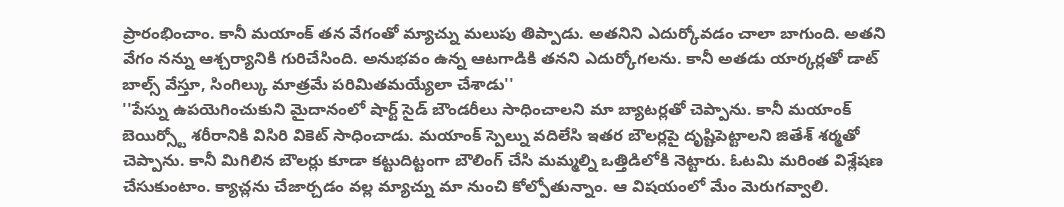ప్రారంభించాం. కానీ మయాంక్ తన వేగంతో మ్యాచ్ను మలుపు తిప్పాడు. అతనిని ఎదుర్కోవడం చాలా బాగుంది. అతని వేగం నన్ను ఆశ్చర్యానికి గురిచేసింది. అనుభవం ఉన్న ఆటగాడికి తనని ఎదుర్కోగలను. కానీ అతడు యార్కర్లతో డాట్ బాల్స్ వేస్తూ, సింగిల్కు మాత్రమే పరిమితమయ్యేలా చేశాడు''
''పేస్ను ఉపయెగించుకుని మైదానంలో షార్ట్ సైడ్ బౌండరీలు సాధించాలని మా బ్యాటర్లతో చెప్పాను. కానీ మయాంక్ బెయిర్స్టో శరీరానికి విసిరి వికెట్ సాధించాడు. మయాంక్ స్పెల్ను వదిలేసి ఇతర బౌలర్లపై దృష్టిపెట్టాలని జితేశ్ శర్మతో చెప్పాను. కానీ మిగిలిన బౌలర్లు కూడా కట్టుదిట్టంగా బౌలింగ్ చేసి మమ్మల్ని ఒత్తిడిలోకి నెట్టారు. ఓటమి మరింత విశ్లేషణ చేసుకుంటాం. క్యాచ్లను చేజార్చడం వల్ల మ్యాచ్ను మా నుంచి కోల్పోతున్నాం. ఆ విషయంలో మేం మెరుగవ్వాలి.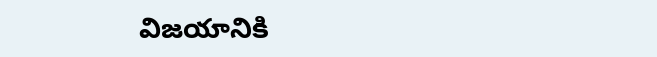విజయానికి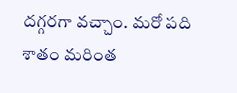దగ్గరగా వచ్చాం. మరో పది శాతం మరింత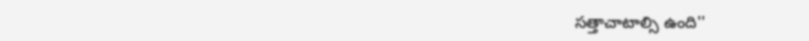సత్తాచాటాల్సి ఉంది''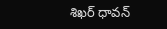శిఖర్ ధావన్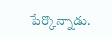పేర్కొన్నాడు.